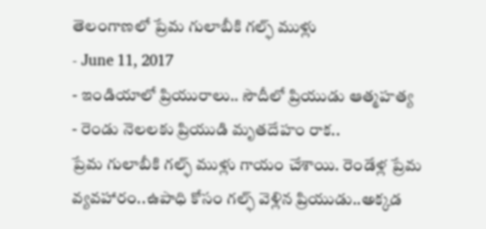తెలంగాణలో ప్రేమ గులాబీకి గల్ఫ్ ముళ్లు
- June 11, 2017
- ఇండియాలో ప్రియురాలు.. సౌదీలో ప్రియుడు ఆత్మహత్య
- రెండు నెలలకు ప్రియుడి మృతదేహం రాక..
ప్రేమ గులాబీకి గల్ఫ్ ముళ్లు గాయం చేశాయి. రెండేళ్ల ప్రేమ వ్యవహారం..ఉపాధి కోసం గల్ఫ్ వెళ్లిన ప్రియుడు..అక్కడ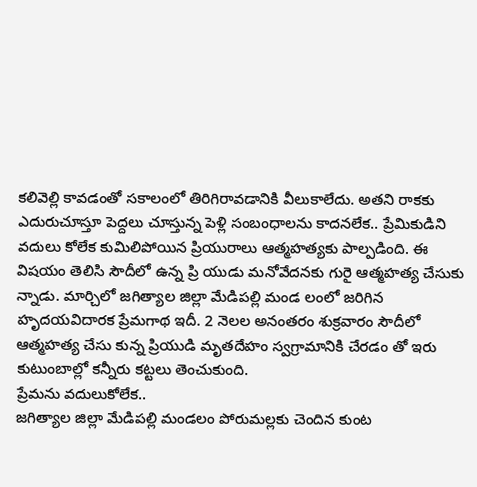కలివెల్లి కావడంతో సకాలంలో తిరిగిరావడానికి వీలుకాలేదు. అతని రాకకు ఎదురుచూస్తూ పెద్దలు చూస్తున్న పెళ్లి సంబంధాలను కాదనలేక.. ప్రేమికుడిని వదులు కోలేక కుమిలిపోయిన ప్రియురాలు ఆత్మహత్యకు పాల్పడింది. ఈ విషయం తెలిసి సౌదీలో ఉన్న ప్రి యుడు మనోవేదనకు గురై ఆత్మహత్య చేసుకు న్నాడు. మార్చిలో జగిత్యాల జిల్లా మేడిపల్లి మండ లంలో జరిగిన హృదయవిదారక ప్రేమగాథ ఇదీ. 2 నెలల అనంతరం శుక్రవారం సౌదీలో ఆత్మహత్య చేసు కున్న ప్రియుడి మృతదేహం స్వగ్రామానికి చేరడం తో ఇరు కుటుంబాల్లో కన్నీరు కట్టలు తెంచుకుంది.
ప్రేమను వదులుకోలేక..
జగిత్యాల జిల్లా మేడిపల్లి మండలం పోరుమల్లకు చెందిన కుంట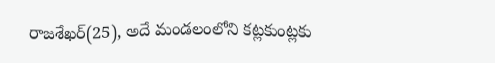రాజశేఖర్(25), అదే మండలంలోని కట్లకుంట్లకు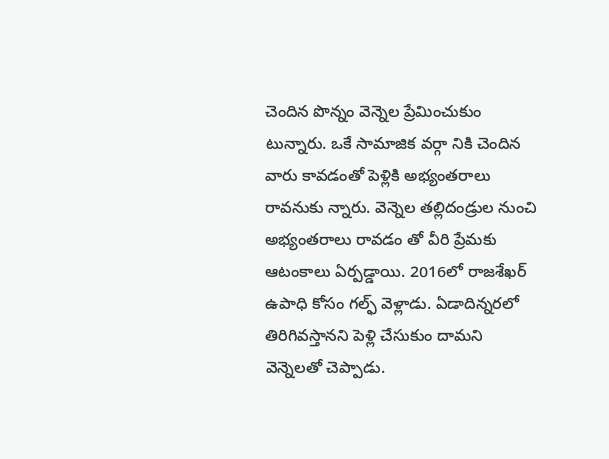చెందిన పొన్నం వెన్నెల ప్రేమించుకుం టున్నారు. ఒకే సామాజిక వర్గా నికి చెందిన వారు కావడంతో పెళ్లికి అభ్యంతరాలు రావనుకు న్నారు. వెన్నెల తల్లిదండ్రుల నుంచి అభ్యంతరాలు రావడం తో వీరి ప్రేమకు ఆటంకాలు ఏర్పడ్డాయి. 2016లో రాజశేఖర్ ఉపాధి కోసం గల్ఫ్ వెళ్లాడు. ఏడాదిన్నరలో తిరిగివస్తానని పెళ్లి చేసుకుం దామని వెన్నెలతో చెప్పాడు.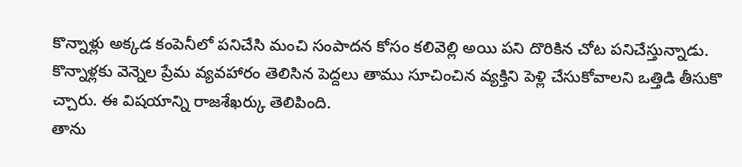కొన్నాళ్లు అక్కడ కంపెనీలో పనిచేసి మంచి సంపాదన కోసం కలివెల్లి అయి పని దొరికిన చోట పనిచేస్తున్నాడు. కొన్నాళ్లకు వెన్నెల ప్రేమ వ్యవహారం తెలిసిన పెద్దలు తాము సూచించిన వ్యక్తిని పెళ్లి చేసుకోవాలని ఒత్తిడి తీసుకొ చ్చారు. ఈ విషయాన్ని రాజశేఖర్కు తెలిపింది.
తాను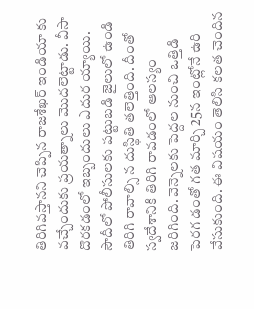తిరిగివస్తానని చెప్పిన రాజశేఖర్ ఇండియా కు వచ్చేందుకు ప్రయత్నాలు మొదలెట్టాడు. వీసా దొరకడంలో ఇబ్బందులు ఎదుర య్యాయి. సౌదీలో పోలీసులకు పట్టుబడి జైలులో ఉండి తిరిగి రావాల్సి న దుస్థితి తలెత్తింది. దీంతో స్వదేశానికి తిరిగి రావడంలో ఆలస్యం జరిగింది. వెన్నెలకు పెద్దల నుంచి ఒత్తిడి పెరగ డంతో గత మార్చి 25న ఇంట్లోనే ఉరి వేసుకుంది. ఈ విషయం తెలిసి కలత చెందిన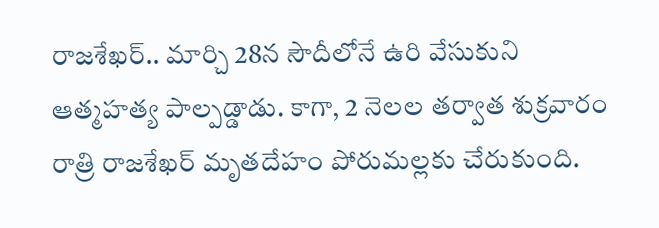రాజశేఖర్.. మార్చి 28న సౌదీలోనే ఉరి వేసుకుని ఆత్మహత్య పాల్పడ్డాడు. కాగా, 2 నెలల తర్వాత శుక్రవారం రాత్రి రాజశేఖర్ మృతదేహం పోరుమల్లకు చేరుకుంది.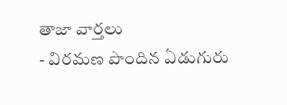తాజా వార్తలు
- విరమణ పొందిన ఏడుగురు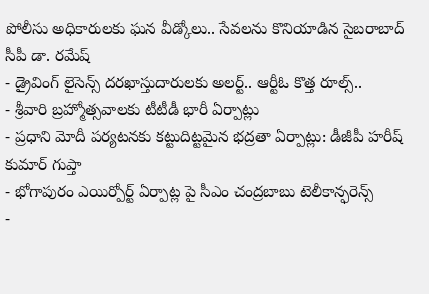పోలీసు అధికారులకు ఘన వీడ్కోలు.. సేవలను కొనియాడిన సైబరాబాద్ సీపీ డా. రమేష్
- డ్రైవింగ్ లైసెన్స్ దరఖాస్తుదారులకు అలర్ట్.. ఆర్టీఓ కొత్త రూల్స్..
- శ్రీవారి బ్రహ్మోత్సవాలకు టీటీడీ భారీ ఏర్పాట్లు
- ప్రధాని మోదీ పర్యటనకు కట్టుదిట్టమైన భద్రతా ఏర్పాట్లు: డీజీపీ హరీష్ కుమార్ గుప్తా
- భోగాపురం ఎయిర్పోర్ట్ ఏర్పాట్ల పై సీఎం చంద్రబాబు టెలీకాన్ఫరెన్స్
-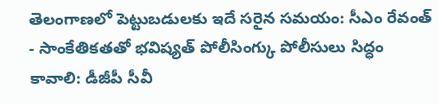తెలంగాణలో పెట్టుబడులకు ఇదే సరైన సమయం: సీఎం రేవంత్
- సాంకేతికతతో భవిష్యత్ పోలీసింగ్కు పోలీసులు సిద్ధం కావాలి: డీజీపీ సీవీ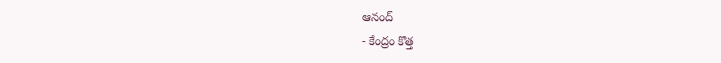ఆనంద్
- కేంద్రం కొత్త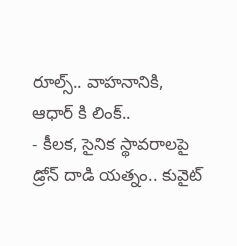రూల్స్.. వాహనానికి, ఆధార్ కి లింక్..
- కీలక, సైనిక స్థావరాలపై డ్రోన్ దాడి యత్నం.. కువైట్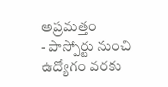అప్రమత్తం
- పాస్పోర్టు నుంచి ఉద్యోగం వరకు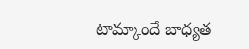టామ్కాందే బాధ్యత